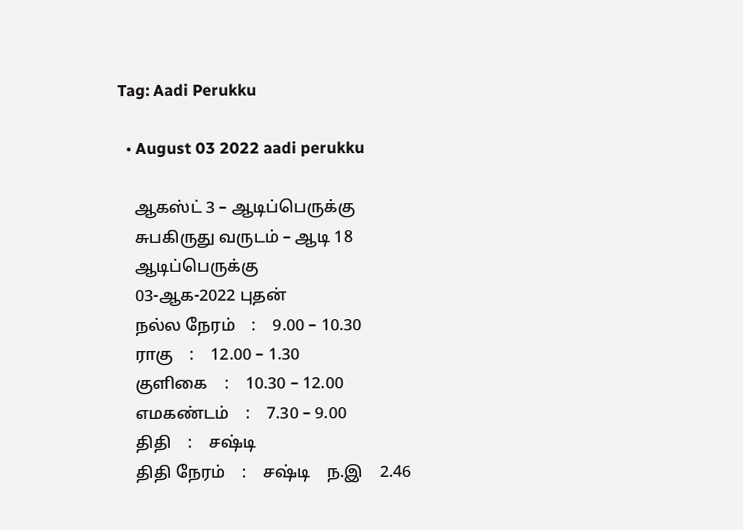Tag: Aadi Perukku

  • August 03 2022 aadi perukku

    ஆகஸ்ட் 3 – ஆடிப்பெருக்கு
    சுபகிருது வருடம் – ஆடி 18
    ஆடிப்பெருக்கு
    03-ஆக-2022 புதன்
    நல்ல நேரம்    :    9.00 – 10.30
    ராகு    :    12.00 – 1.30
    குளிகை    :    10.30 – 12.00
    எமகண்டம்    :    7.30 – 9.00
    திதி    :    சஷ்டி
    திதி நேரம்    :    சஷ்டி    ந.இ    2.46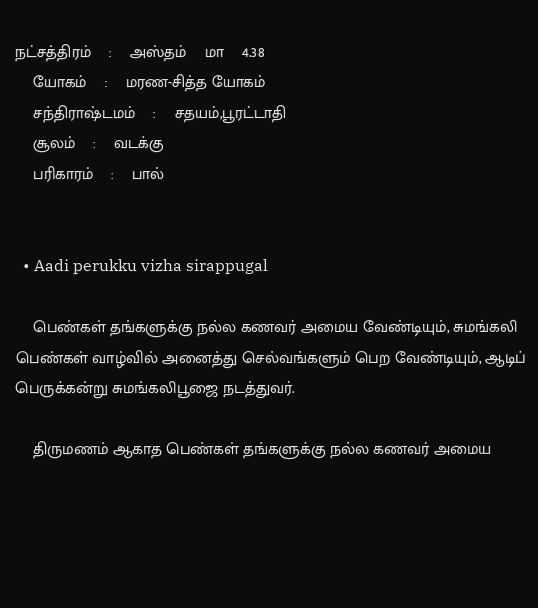நட்சத்திரம்    :    அஸ்தம்    மா    4.38
    யோகம்    :    மரண-சித்த யோகம்
    சந்திராஷ்டமம்    :    சதயம்,பூரட்டாதி
    சூலம்    :    வடக்கு
    பரிகாரம்    :    பால்


  • Aadi perukku vizha sirappugal

    பெண்கள் தங்களுக்கு நல்ல கணவர் அமைய வேண்டியும், சுமங்கலி பெண்கள் வாழ்வில் அனைத்து செல்வங்களும் பெற வேண்டியும், ஆடிப் பெருக்கன்று சுமங்கலிபூஜை நடத்துவர்.

    திருமணம் ஆகாத பெண்கள் தங்களுக்கு நல்ல கணவர் அமைய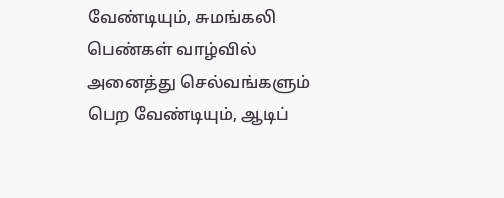வேண்டியும், சுமங்கலி பெண்கள் வாழ்வில் அனைத்து செல்வங்களும் பெற வேண்டியும், ஆடிப்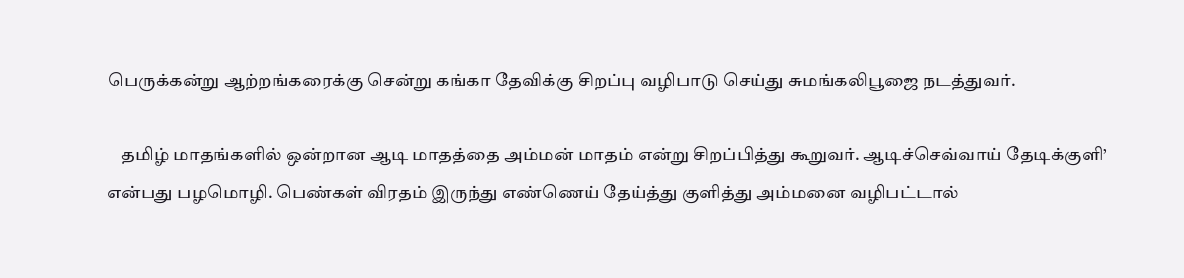பெருக்கன்று ஆற்றங்கரைக்கு சென்று கங்கா தேவிக்கு சிறப்பு வழிபாடு செய்து சுமங்கலிபூஜை நடத்துவர்.

    தமிழ் மாதங்களில் ஒன்றான ஆடி மாதத்தை அம்மன் மாதம் என்று சிறப்பித்து கூறுவர். ஆடிச்செவ்வாய் தேடிக்குளி’ என்பது பழமொழி. பெண்கள் விரதம் இருந்து எண்ணெய் தேய்த்து குளித்து அம்மனை வழிபட்டால்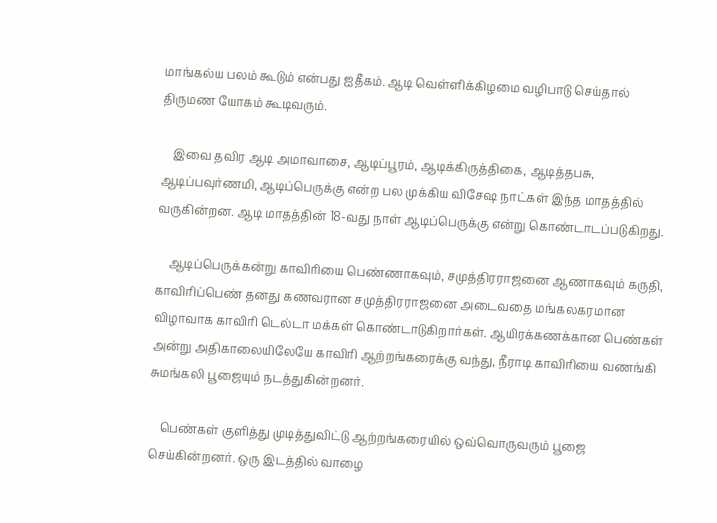மாங்கல்ய பலம் கூடும் என்பது ஐதீகம். ஆடி வெள்ளிக்கிழமை வழிபாடு செய்தால் திருமண யோகம் கூடிவரும்.

    இவை தவிர ஆடி அமாவாசை, ஆடிப்பூரம், ஆடிக்கிருத்திகை, ஆடித்தபசு, ஆடிப்பவுர்ணமி, ஆடிப்பெருக்கு என்ற பல முக்கிய விசேஷ நாட்கள் இந்த மாதத்தில் வருகின்றன. ஆடி மாதத்தின் 18-வது நாள் ஆடிப்பெருக்கு என்று கொண்டாடப்படுகிறது.

    ஆடிப்பெருக்கன்று காவிரியை பெண்ணாகவும், சமுத்திரராஜனை ஆணாகவும் கருதி, காவிரிப்பெண் தனது கணவரான சமுத்திரராஜனை அடைவதை மங்கலகரமான விழாவாக காவிரி டெல்டா மக்கள் கொண்டாடுகிறார்கள். ஆயிரக்கணக்கான பெண்கள் அன்று அதிகாலையிலேயே காவிரி ஆற்றங்கரைக்கு வந்து, நீராடி காவிரியை வணங்கி சுமங்கலி பூஜையும் நடத்துகின்றனர்.

    பெண்கள் குளித்து முடித்துவிட்டு ஆற்றங்கரையில் ஒவ்வொருவரும் பூஜை செய்கின்றனர். ஒரு இடத்தில் வாழை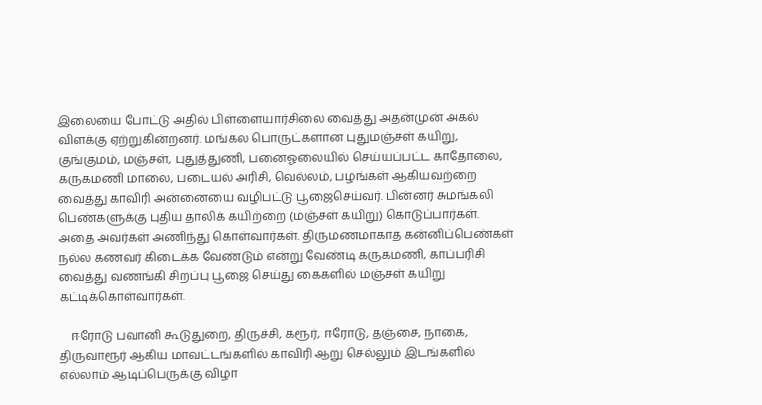இலையை போட்டு அதில் பிள்ளையார்சிலை வைத்து அதன்முன் அகல் விளக்கு ஏற்றுகின்றனர். மங்கல பொருட்களான புதுமஞ்சள் கயிறு, குங்குமம், மஞ்சள், புதுத்துணி, பனைஓலையில் செய்யப்பட்ட காதோலை, கருகமணி மாலை, படையல் அரிசி, வெல்லம், பழங்கள் ஆகியவற்றை வைத்து காவிரி அன்னையை வழிபட்டு பூஜைசெய்வர். பின்னர் சுமங்கலி பெண்களுக்கு புதிய தாலிக் கயிற்றை (மஞ்சள் கயிறு) கொடுப்பார்கள். அதை அவர்கள் அணிந்து கொள்வார்கள். திருமணமாகாத கன்னிப்பெண்கள் நல்ல கணவர் கிடைக்க வேண்டும் என்று வேண்டி கருகமணி, காப்பரிசி வைத்து வணங்கி சிறப்பு பூஜை செய்து கைகளில் மஞ்சள் கயிறு கட்டிக்கொள்வார்கள்.

    ஈரோடு பவானி கூடுதுறை, திருச்சி, கரூர், ஈரோடு, தஞ்சை, நாகை, திருவாரூர் ஆகிய மாவட்டங்களில் காவிரி ஆறு செல்லும் இடங்களில் எல்லாம் ஆடிப்பெருக்கு விழா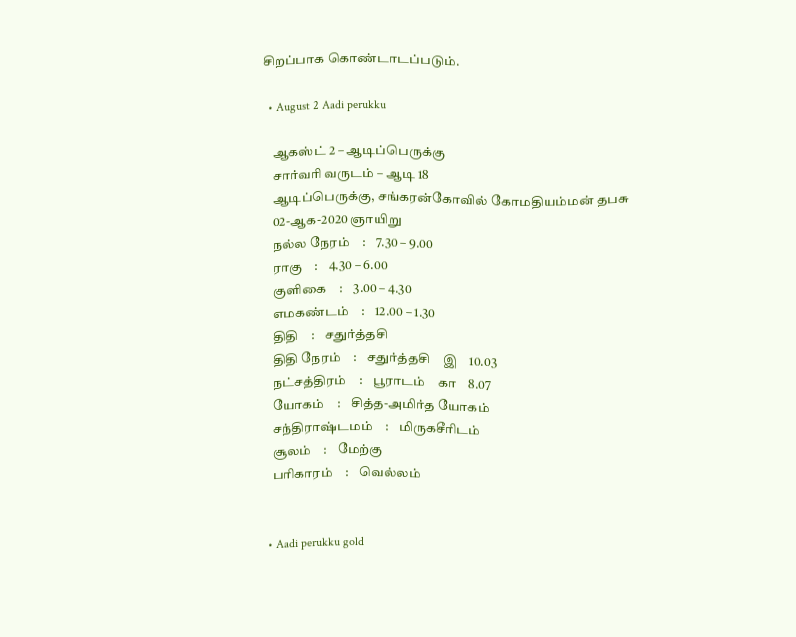சிறப்பாக கொண்டாடப்படும்.

  • August 2 Aadi perukku

    ஆகஸ்ட் 2 – ஆடிப்பெருக்கு
    சார்வரி வருடம் – ஆடி 18
    ஆடிப்பெருக்கு, சங்கரன்கோவில் கோமதியம்மன் தபசு
    02-ஆக-2020 ஞாயிறு
    நல்ல நேரம்    :    7.30 – 9.00
    ராகு    :    4.30 – 6.00
    குளிகை    :    3.00 – 4.30
    எமகண்டம்    :    12.00 – 1.30
    திதி    :    சதுர்த்தசி
    திதி நேரம்    :    சதுர்த்தசி    இ    10.03
    நட்சத்திரம்    :    பூராடம்    கா    8.07
    யோகம்    :    சித்த-அமிர்த யோகம்
    சந்திராஷ்டமம்    :    மிருகசீரிடம்
    சூலம்    :    மேற்கு
    பரிகாரம்    :    வெல்லம்


  • Aadi perukku gold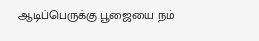ஆடிப்பெருக்கு பூஜையை நம்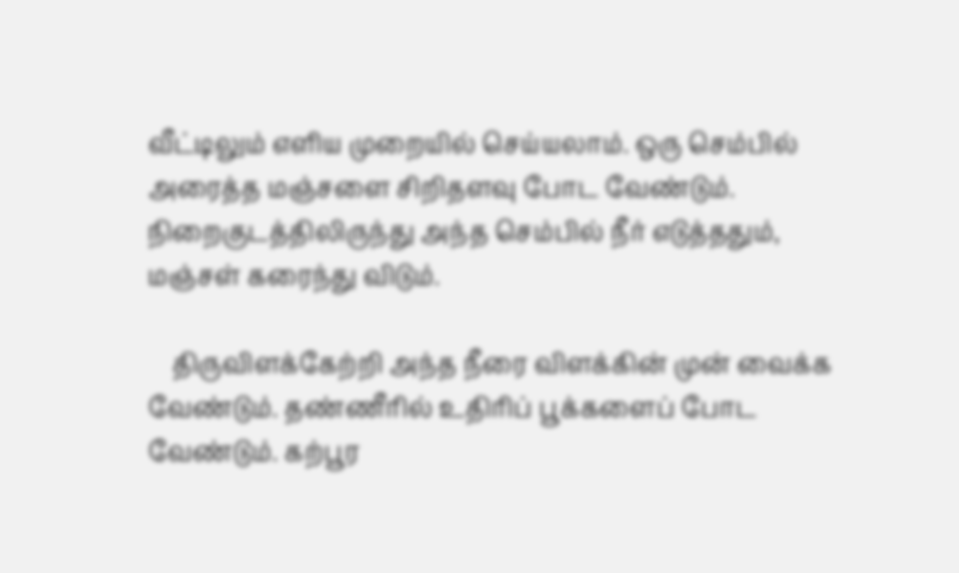வீட்டிலும் எளிய முறையில் செய்யலாம். ஒரு செம்பில் அரைத்த மஞ்சளை சிறிதளவு போட வேண்டும். நிறைகுடத்திலிருந்து அந்த செம்பில் நீர் எடுத்ததும், மஞ்சள் கரைந்து விடும்.

    திருவிளக்கேற்றி அந்த நீரை விளக்கின் முன் வைக்க வேண்டும். தண்ணீரில் உதிரிப் பூக்களைப் போட வேண்டும். கற்பூர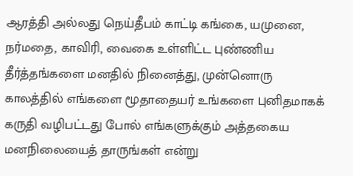ஆரத்தி அல்லது நெய்தீபம் காட்டி கங்கை, யமுனை, நர்மதை, காவிரி, வைகை உள்ளிட்ட புண்ணிய தீர்த்தங்களை மனதில் நினைத்து, முன்னொரு காலத்தில் எங்களை மூதாதையர் உங்களை புனிதமாகக் கருதி வழிபட்டது போல் எங்களுக்கும் அத்தகைய மனநிலையைத் தாருங்கள் என்று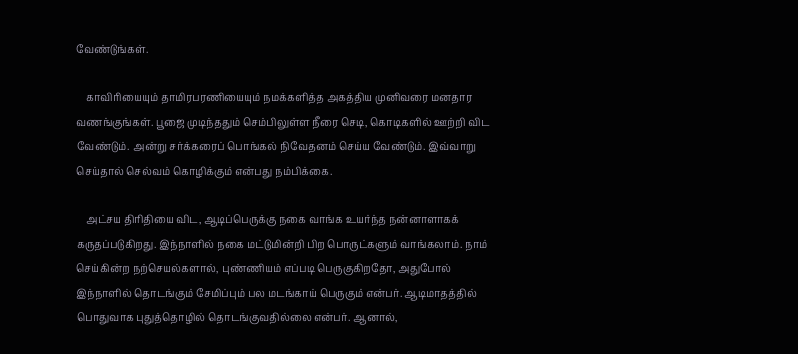வேண்டுங்கள்.

    காவிரியையும் தாமிரபரணியையும் நமக்களித்த அகத்திய முனிவரை மனதார வணங்குங்கள். பூஜை முடிந்ததும் செம்பிலுள்ள நீரை செடி, கொடிகளில் ஊற்றி விட வேண்டும். அன்று சர்க்கரைப் பொங்கல் நிவேதனம் செய்ய வேண்டும். இவ்வாறு செய்தால் செல்வம் கொழிக்கும் என்பது நம்பிக்கை.

    அட்சய திரிதியை விட, ஆடிப்பெருக்கு நகை வாங்க உயர்ந்த நன்னாளாகக் கருதப்படுகிறது. இந்நாளில் நகை மட்டுமின்றி பிற பொருட்களும் வாங்கலாம். நாம் செய்கின்ற நற்செயல்களால், புண்ணியம் எப்படி பெருகுகிறதோ, அதுபோல் இந்நாளில் தொடங்கும் சேமிப்பும் பல மடங்காய் பெருகும் என்பர். ஆடிமாதத்தில் பொதுவாக புதுத்தொழில் தொடங்குவதில்லை என்பர். ஆனால்,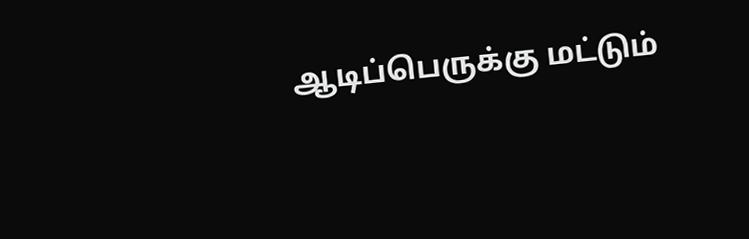ஆடிப்பெருக்கு மட்டும்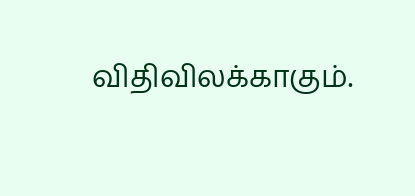விதிவிலக்காகும்.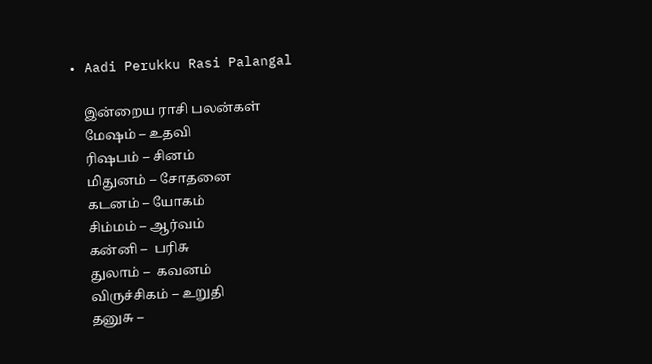• Aadi Perukku Rasi Palangal

    இன்றைய ராசி பலன்கள்
    மேஷம் – உதவி
    ரிஷபம் – சினம்
    மிதுனம் – சோதனை
    கடனம் – யோகம்
    சிம்மம் – ஆர்வம்
    கன்னி –  பரிசு
    துலாம் –  கவனம்
    விருச்சிகம் – உறுதி
    தனுசு –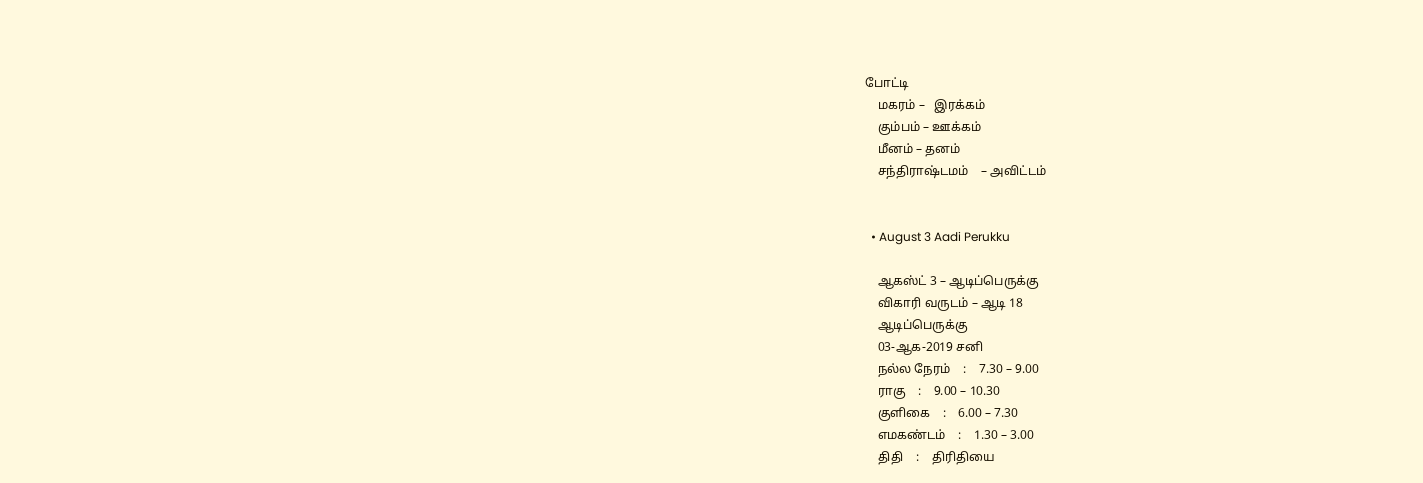போட்டி
    மகரம் –   இரக்கம்
    கும்பம் – ஊக்கம்
    மீனம் – தனம்
    சந்திராஷ்டமம்    – அவிட்டம்


  • August 3 Aadi Perukku

    ஆகஸ்ட் 3 – ஆடிப்பெருக்கு
    விகாரி வருடம் – ஆடி 18
    ஆடிப்பெருக்கு
    03-ஆக-2019 சனி
    நல்ல நேரம்    :    7.30 – 9.00
    ராகு    :    9.00 – 10.30
    குளிகை    :    6.00 – 7.30
    எமகண்டம்    :    1.30 – 3.00
    திதி    :    திரிதியை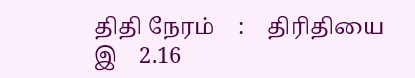திதி நேரம்    :    திரிதியை    இ    2.16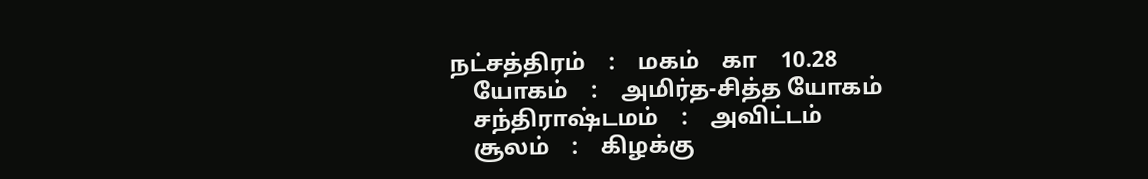நட்சத்திரம்    :    மகம்    கா    10.28
    யோகம்    :    அமிர்த-சித்த யோகம்
    சந்திராஷ்டமம்    :    அவிட்டம்
    சூலம்    :    கிழக்கு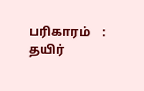பரிகாரம்    :    தயிர்